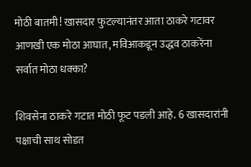मोठी बातमी! खासदार फुटल्यानंतर आता ठाकरे गटावर आणखी एक मोठा आघात, मविआकडून उद्धव ठाकरेंना सर्वात मोठा धक्का?

शिवसेना ठाकरे गटात मोठी फूट पडली आहे. 6 खासदारांनी पक्षाची साथ सोडत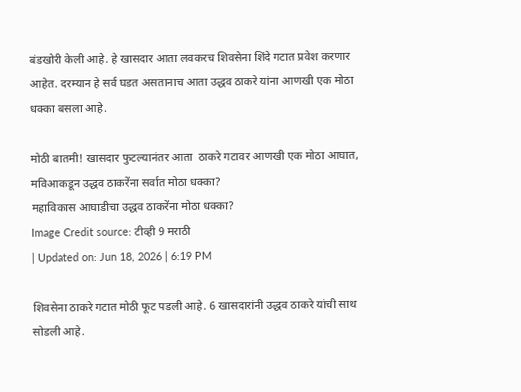बंडखोरी केली आहे. हे खासदार आता लवकरच शिवसेना शिंदे गटात प्रवेश करणार आहेत. दरम्यान हे सर्व घडत असतानाच आता उद्धव ठाकरे यांना आणखी एक मोठा धक्का बसला आहे.

मोठी बातमी! खासदार फुटल्यानंतर आता  ठाकरे गटावर आणखी एक मोठा आघात, मविआकडून उद्धव ठाकरेंना सर्वात मोठा धक्का?
महाविकास आघाडीचा उद्धव ठाकरेंना मोठा धक्का?
Image Credit source: टीव्ही 9 मराठी
| Updated on: Jun 18, 2026 | 6:19 PM

शिवसेना ठाकरे गटात मोठी फूट पडली आहे. 6 खासदारांनी उद्धव ठाकरे यांची साथ सोडली आहे.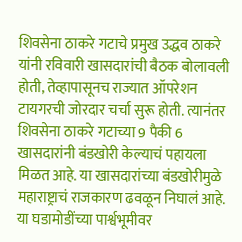शिवसेना ठाकरे गटाचे प्रमुख उद्धव ठाकरे यांनी रविवारी खासदारांची बैठक बोलावली होती, तेव्हापासूनच राज्यात ऑपरेशन टायगरची जोरदार चर्चा सुरू होती. त्यानंतर शिवसेना ठाकरे गटाच्या 9 पैकी 6 खासदारांनी बंडखोरी केल्याचं पहायला मिळत आहे. या खासदारांच्या बंडखोरीमुळे महाराष्ट्राचं राजकारण ढवळून निघालं आहे. या घडामोडींच्या पार्श्वभूमीवर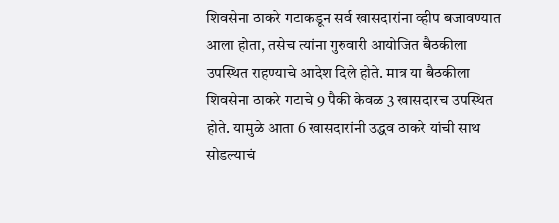शिवसेना ठाकरे गटाकडून सर्व खासदारांना व्हीप बजावण्यात आला होता, तसेच त्यांना गुरुवारी आयोजित बैठकीला उपस्थित राहण्याचे आदेश दिले होते. मात्र या बैठकीला शिवसेना ठाकरे गटाचे 9 पैकी केवळ 3 खासदारच उपस्थित होते. यामुळे आता 6 खासदारांनी उद्धव ठाकरे यांची साथ सोडल्याचं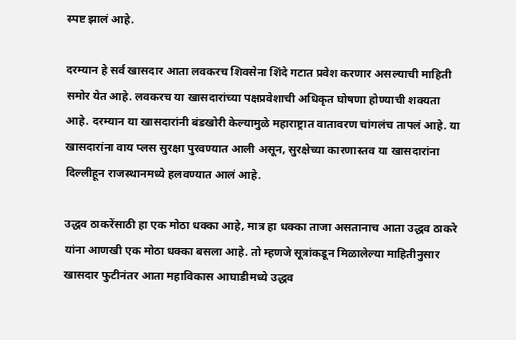स्पष्ट झालं आहे.

दरम्यान हे सर्व खासदार आता लवकरच शिवसेना शिंदे गटात प्रवेश करणार असल्याची माहिती समोर येत आहे. लवकरच या खासदारांच्या पक्षप्रवेशाची अधिकृत घोषणा होण्याची शक्यता आहे. दरम्यान या खासदारांनी बंडखोरी केल्यामुळे महाराष्ट्रात वातावरण चांगलंच तापलं आहे. या खासदारांना वाय प्लस सुरक्षा पुरवण्यात आली असून, सुरक्षेच्या कारणास्तव या खासदारांना दिल्लीहून राजस्थानमध्ये हलवण्यात आलं आहे.

उद्धव ठाकरेंसाठी हा एक मोठा धक्का आहे, मात्र हा धक्का ताजा असतानाच आता उद्धव ठाकरे यांना आणखी एक मोठा धक्का बसला आहे. तो म्हणजे सूत्रांकडून मिळालेल्या माहितीनुसार खासदार फुटीनंतर आता महाविकास आघाडीमध्ये उद्धव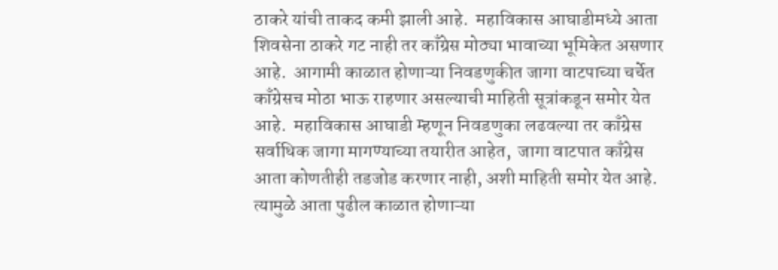ठाकरे यांची ताकद कमी झाली आहे.  महाविकास आघाडीमध्ये आता शिवसेना ठाकरे गट नाही तर काँग्रेस मोठ्या भावाच्या भूमिकेत असणार आहे.  आगामी काळात होणाऱ्या निवडणुकीत जागा वाटपाच्या चर्चेत काँग्रेसच मोठा भाऊ राहणार असल्याची माहिती सूत्रांकडून समोर येत आहे.  महाविकास आघाडी म्हणून निवडणुका लढवल्या तर काँग्रेस सर्वाधिक जागा मागण्याच्या तयारीत आहेत,  जागा वाटपात काँग्रेस आता कोणतीही तडजोड करणार नाही, अशी माहिती समोर येत आहे. त्यामुळे आता पुढील काळात होणाऱ्या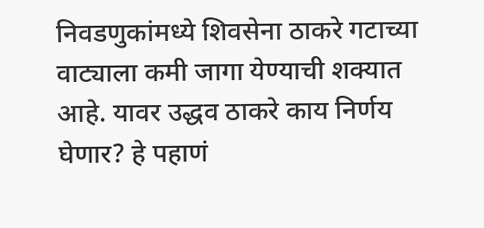निवडणुकांमध्ये शिवसेना ठाकरे गटाच्या वाट्याला कमी जागा येण्याची शक्यात आहे. यावर उद्धव ठाकरे काय निर्णय घेणार? हे पहाणं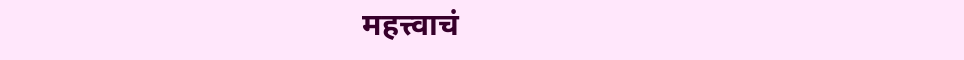महत्त्वाचं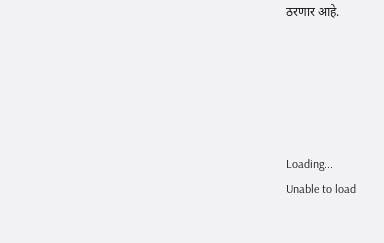ठरणार आहे.





Loading...
Unable to load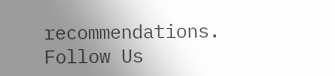recommendations.
Follow Us